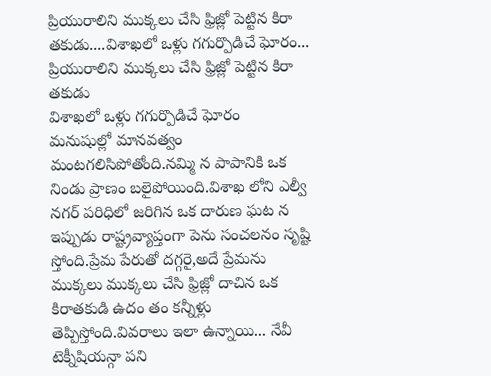ప్రియురాలిని ముక్కలు చేసి ఫ్రిజ్లో పెట్టిన కిరా తకుడు....విశాఖలో ఒళ్లు గగుర్పొడిచే ఘోరం...
ప్రియురాలిని ముక్కలు చేసి ఫ్రిజ్లో పెట్టిన కిరా తకుడు
విశాఖలో ఒళ్లు గగుర్పొడిచే ఘోరం
మనుషుల్లో మానవత్వం మంటగలిసిపోతోంది.నమ్మి న పాపానికి ఒక నిండు ప్రాణం బలైపోయింది.విశాఖ లోని ఎల్వీ నగర్ పరిధిలో జరిగిన ఒక దారుణ ఘట న ఇప్పుడు రాష్ట్రవ్యాప్తంగా పెను సంచలనం సృష్టి స్తోంది.ప్రేమ పేరుతో దగ్గరై,అదే ప్రేమను ముక్కలు ముక్కలు చేసి ఫ్రిజ్లో దాచిన ఒక కిరాతకుడి ఉదం తం కన్నీళ్లు తెప్పిస్తోంది.వివరాలు ఇలా ఉన్నాయి... నేవీ టెక్నీషియన్గా పని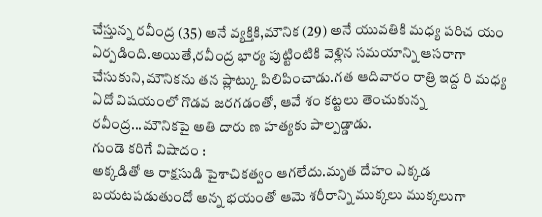చేస్తున్న రవీంద్ర (35) అనే వ్యక్తికి,మౌనిక (29) అనే యువతికి మధ్య పరిచ యం ఏర్పడింది.అయితే,రవీంద్ర భార్య పుట్టింటికి వెళ్లిన సమయాన్ని ఆసరాగా చేసుకుని,మౌనికను తన ప్లాట్కు పిలిపించాడు.గత ఆదివారం రాత్రి ఇద్ద రి మధ్య ఏదో విషయంలో గొడవ జరగడంతో, ఆవే శం కట్టలు తెంచుకున్న రవీంద్ర...మౌనికపై అతి దారు ణ హత్యకు పాల్పడ్డాడు.
గుండె కరిగే విషాదం :
అక్కడితో ఆ రాక్షసుడి పైశాచికత్వం ఆగలేదు.మృత దేహం ఎక్కడ బయటపడుతుందో అన్న భయంతో ఆమె శరీరాన్ని ముక్కలు ముక్కలుగా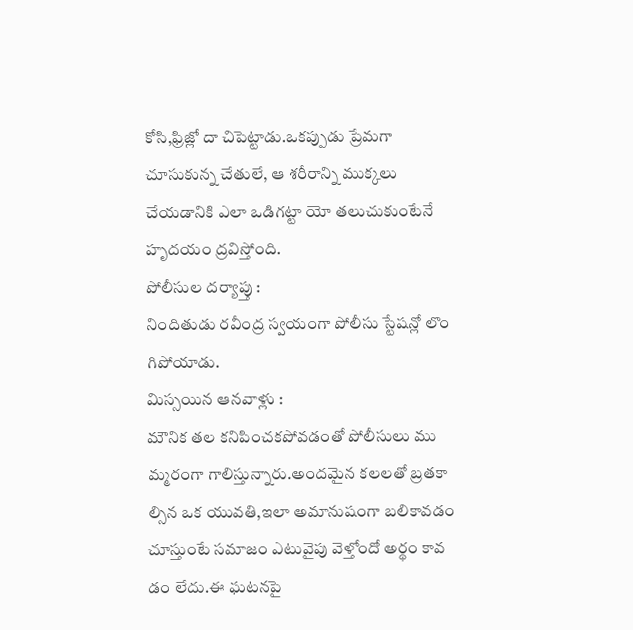కోసి,ఫ్రిజ్లో దా చిపెట్టాడు.ఒకప్పుడు ప్రేమగా చూసుకున్న చేతులే, ఆ శరీరాన్ని ముక్కలు చేయడానికి ఎలా ఒడిగట్టా యో తలుచుకుంటేనే హృదయం ద్రవిస్తోంది.
పోలీసుల దర్యాప్తు :
నిందితుడు రవీంద్ర స్వయంగా పోలీసు స్టేషన్లో లొం గిపోయాడు.
మిస్సయిన ఆనవాళ్లు :
మౌనిక తల కనిపించకపోవడంతో పోలీసులు ము మ్మరంగా గాలిస్తున్నారు.అందమైన కలలతో బ్రతకా ల్సిన ఒక యువతి,ఇలా అమానుషంగా బలికావడం చూస్తుంటే సమాజం ఎటువైపు వెళ్తోందో అర్థం కావ డం లేదు.ఈ ఘటనపై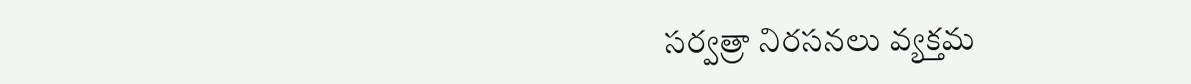సర్వత్రా నిరసనలు వ్యక్తమ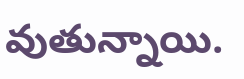వుతున్నాయి.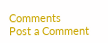Comments
Post a Comment